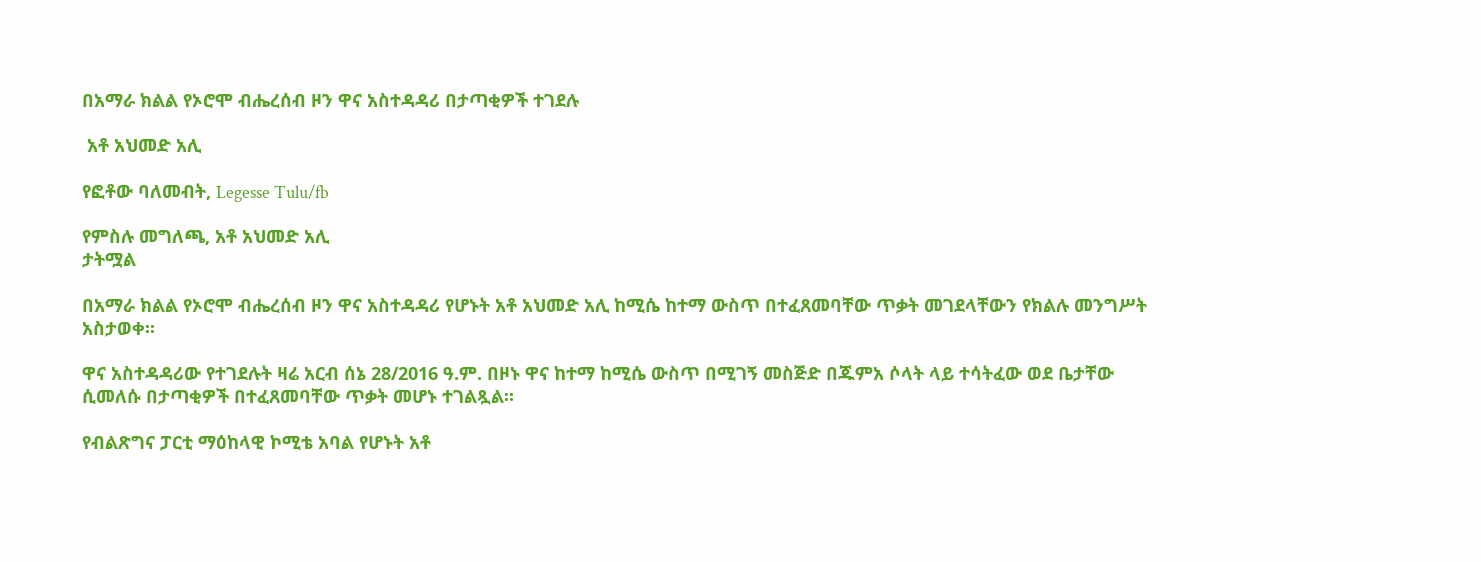በአማራ ክልል የኦሮሞ ብሔረሰብ ዞን ዋና አስተዳዳሪ በታጣቂዎች ተገደሉ

 አቶ አህመድ አሊ

የፎቶው ባለመብት, Legesse Tulu/fb

የምስሉ መግለጫ, አቶ አህመድ አሊ
ታትሟል

በአማራ ክልል የኦሮሞ ብሔረሰብ ዞን ዋና አስተዳዳሪ የሆኑት አቶ አህመድ አሊ ከሚሴ ከተማ ውስጥ በተፈጸመባቸው ጥቃት መገደላቸውን የክልሉ መንግሥት አስታወቀ።

ዋና አስተዳዳሪው የተገደሉት ዛሬ አርብ ሰኔ 28/2016 ዓ.ም. በዞኑ ዋና ከተማ ከሚሴ ውስጥ በሚገኝ መስጅድ በጁምአ ሶላት ላይ ተሳትፈው ወደ ቤታቸው ሲመለሱ በታጣቂዎች በተፈጸመባቸው ጥቃት መሆኑ ተገልጿል።

የብልጽግና ፓርቲ ማዕከላዊ ኮሚቴ አባል የሆኑት አቶ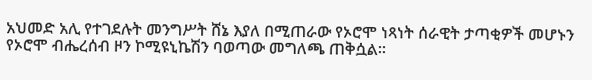አህመድ አሊ የተገደሉት መንግሥት ሸኔ እያለ በሚጠራው የኦሮሞ ነጻነት ሰራዊት ታጣቂዎች መሆኑን የኦሮሞ ብሔረሰብ ዞን ኮሚዩኒኬሽን ባወጣው መግለጫ ጠቅሷል።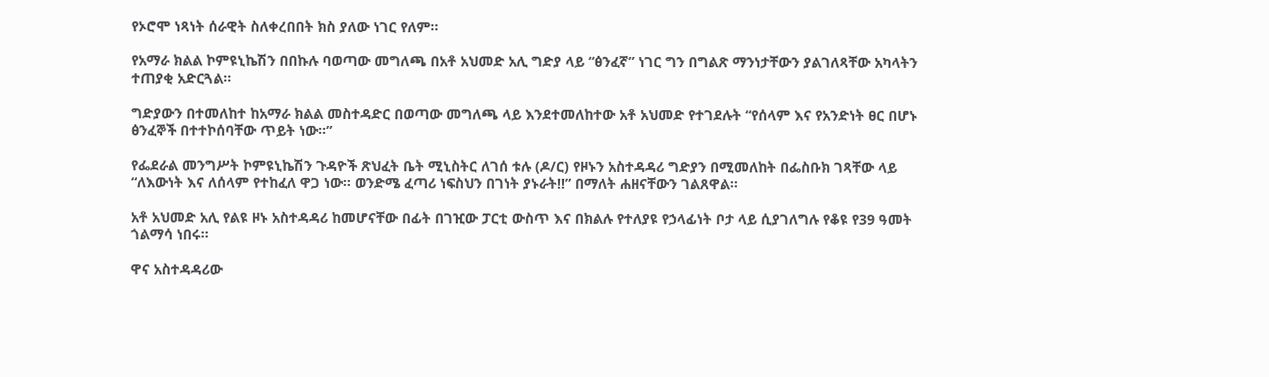የኦሮሞ ነጻነት ሰራዊት ስለቀረበበት ክስ ያለው ነገር የለም።

የአማራ ክልል ኮምዩኒኬሽን በበኩሉ ባወጣው መግለጫ በአቶ አህመድ አሊ ግድያ ላይ “ፅንፈኛ” ነገር ግን በግልጽ ማንነታቸውን ያልገለጻቸው አካላትን ተጠያቂ አድርጓል።

ግድያውን በተመለከተ ከአማራ ክልል መስተዳድር በወጣው መግለጫ ላይ እንደተመለከተው አቶ አህመድ የተገደሉት “የሰላም እና የአንድነት ፀር በሆኑ ፅንፈኞች በተተኮሰባቸው ጥይት ነው።”

የፌደራል መንግሥት ኮምዩኒኬሽን ጉዳዮች ጽህፈት ቤት ሚኒስትር ለገሰ ቱሉ (ዶ/ር) የዞኑን አስተዳዳሪ ግድያን በሚመለከት በፌስቡክ ገጻቸው ላይ “ለእውነት እና ለሰላም የተከፈለ ዋጋ ነው። ወንድሜ ፈጣሪ ነፍስህን በገነት ያኑራት!!” በማለት ሐዘናቸውን ገልጸዋል።

አቶ አህመድ አሊ የልዩ ዞኑ አስተዳዳሪ ከመሆናቸው በፊት በገዢው ፓርቲ ውስጥ እና በክልሉ የተለያዩ የኃላፊነት ቦታ ላይ ሲያገለግሉ የቆዩ የ39 ዓመት ጎልማሳ ነበሩ።

ዋና አስተዳዳሪው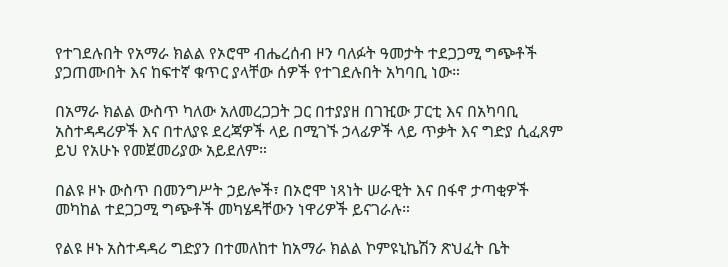የተገደሉበት የአማራ ክልል የኦሮሞ ብሔረሰብ ዞን ባለፉት ዓመታት ተደጋጋሚ ግጭቶች ያጋጠሙበት እና ከፍተኛ ቁጥር ያላቸው ሰዎች የተገደሉበት አካባቢ ነው።

በአማራ ክልል ውስጥ ካለው አለመረጋጋት ጋር በተያያዘ በገዢው ፓርቲ እና በአካባቢ አስተዳዳሪዎች እና በተለያዩ ደረጃዎች ላይ በሚገኙ ኃላፊዎች ላይ ጥቃት እና ግድያ ሲፈጸም ይህ የአሁኑ የመጀመሪያው አይደለም።

በልዩ ዞኑ ውስጥ በመንግሥት ኃይሎች፣ በኦሮሞ ነጻነት ሠራዊት እና በፋኖ ታጣቂዎች መካከል ተደጋጋሚ ግጭቶች መካሄዳቸውን ነዋሪዎች ይናገራሉ።

የልዩ ዞኑ አስተዳዳሪ ግድያን በተመለከተ ከአማራ ክልል ኮምዩኒኬሽን ጽህፈት ቤት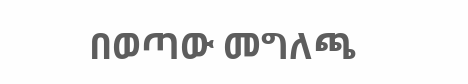በወጣው መግለጫ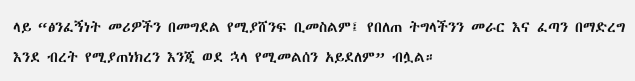ላይ “ፅንፈኝነት መሪዎችን በመግደል የሚያሸንፍ ቢመስልም፤ የበለጠ ትግላችንን መራር እና ፈጣን በማድረግ እንደ ብረት የሚያጠነክረን እንጂ ወደ ኋላ የሚመልሰን አይደለም” ብሏል።